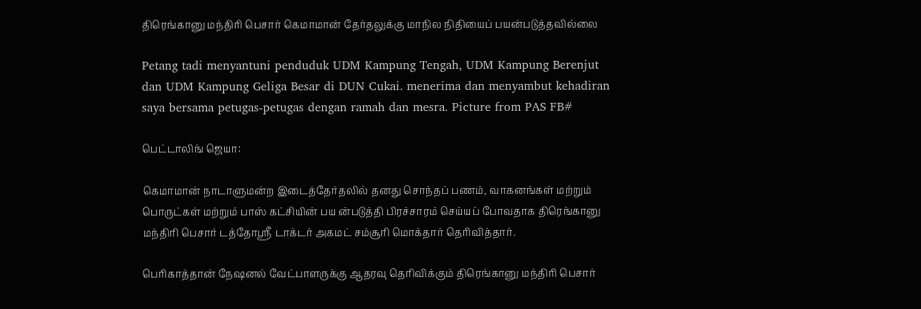திரெங்கானு மந்திரி பெசார் கெமாமான் தேர்தலுக்கு மாநில நிதியைப் பயன்படுத்தவில்லை

Petang tadi menyantuni penduduk UDM Kampung Tengah, UDM Kampung Berenjut dan UDM Kampung Geliga Besar di DUN Cukai. menerima dan menyambut kehadiran saya bersama petugas-petugas dengan ramah dan mesra. Picture from PAS FB#

பெட்டாலிங் ஜெயா:

கெமாமான் நாடாளுமன்ற இடைத்தேர்தலில் தனது சொந்தப் பணம், வாகனங்கள் மற்றும் பொருட்கள் மற்றும் பாஸ் கட்சியின் பய ன்படுத்தி பிரச்சாரம் செய்யப் போவதாக திரெங்கானு மந்திரி பெசார் டத்தோஸ்ரீ டாக்டர் அகமட் சம்சூரி மொக்தார் தெரிவித்தார்.

பெரிகாத்தான் நேஷனல் வேட்பாளருக்கு ஆதரவு தெரிவிக்கும் திரெங்கானு மந்திரி பெசார்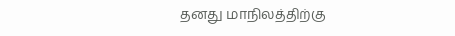தனது மாநிலத்திற்கு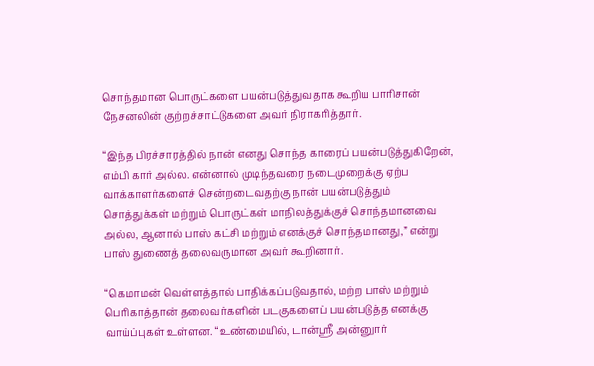சொந்தமான பொருட்களை பயன்படுத்துவதாக கூறிய பாரிசான் நேசனலின் குற்றச்சாட்டுகளை அவர் நிராகரித்தார்.

“இந்த பிரச்சாரத்தில் நான் எனது சொந்த காரைப் பயன்படுத்துகிறேன், எம்பி கார் அல்ல. என்னால் முடிந்தவரை நடைமுறைக்கு ஏற்ப வாக்காளர்களைச் சென்றடைவதற்கு நான் பயன்படுத்தும் சொத்துக்கள் மற்றும் பொருட்கள் மாநிலத்துக்குச் சொந்தமானவை அல்ல, ஆனால் பாஸ் கட்சி மற்றும் எனக்குச் சொந்தமானது,” என்று பாஸ் துணைத் தலைவருமான அவர் கூறினார்.

“கெமாமன் வெள்ளத்தால் பாதிக்கப்படுவதால், மற்ற பாஸ் மற்றும் பெரிகாத்தான் தலைவர்களின் படகுகளைப் பயன்படுத்த எனக்கு வாய்ப்புகள் உள்ளன. “உண்மையில், டான்ஸ்ரீ அன்னுார்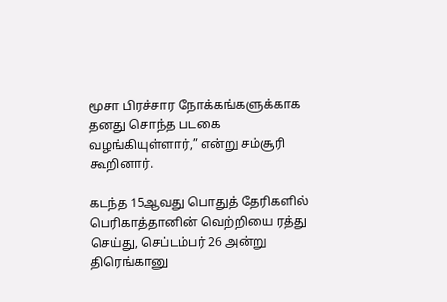மூசா பிரச்சார நோக்கங்களுக்காக தனது சொந்த படகை வழங்கியுள்ளார்,” என்று சம்சூரி கூறினார்.

கடந்த 15ஆவது பொதுத் தேரிகளில் பெரிகாத்தானின் வெற்றியை ரத்து செய்து, செப்டம்பர் 26 அன்று திரெங்கானு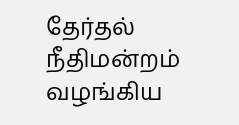தேர்தல் நீதிமன்றம் வழங்கிய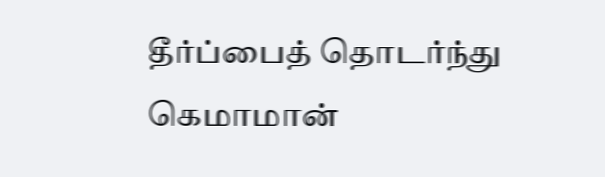தீர்ப்பைத் தொடர்ந்து கெமாமான்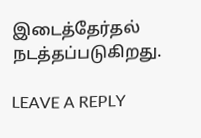இடைத்தேர்தல் நடத்தப்படுகிறது.

LEAVE A REPLY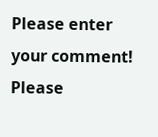Please enter your comment!
Please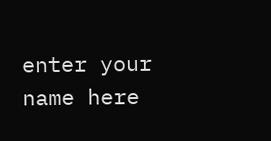enter your name here